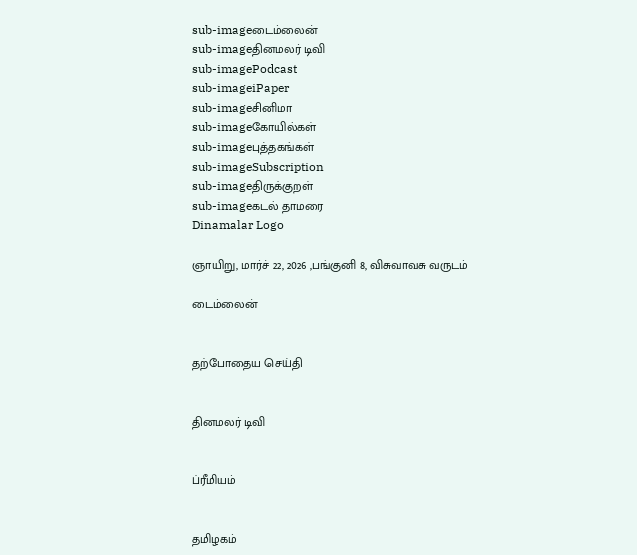sub-imageடைம்லைன்
sub-imageதினமலர் டிவி
sub-imagePodcast
sub-imageiPaper
sub-imageசினிமா
sub-imageகோயில்கள்
sub-imageபுத்தகங்கள்
sub-imageSubscription
sub-imageதிருக்குறள்
sub-imageகடல் தாமரை
Dinamalar Logo

ஞாயிறு, மார்ச் 22, 2026 ,பங்குனி 8, விசுவாவசு வருடம்

டைம்லைன்


தற்போதைய செய்தி


தினமலர் டிவி


ப்ரீமியம்


தமிழகம்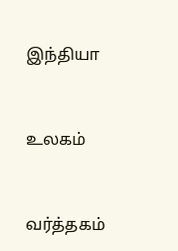இந்தியா


உலகம்


வர்த்தகம்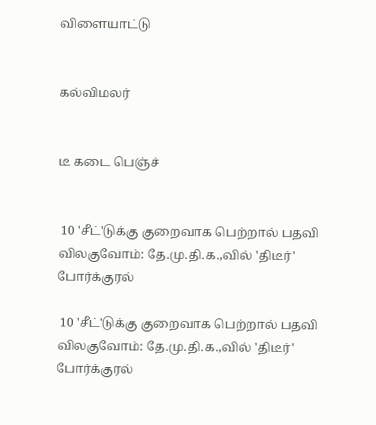விளையாட்டு


கல்விமலர்


டீ கடை பெஞ்ச்


 10 'சீட்'டுக்கு குறைவாக பெற்றால் பதவி விலகுவோம்: தே.மு.தி.க.,வில் 'திடீர்' போர்க்குரல்

 10 'சீட்'டுக்கு குறைவாக பெற்றால் பதவி விலகுவோம்: தே.மு.தி.க.,வில் 'திடீர்' போர்க்குரல்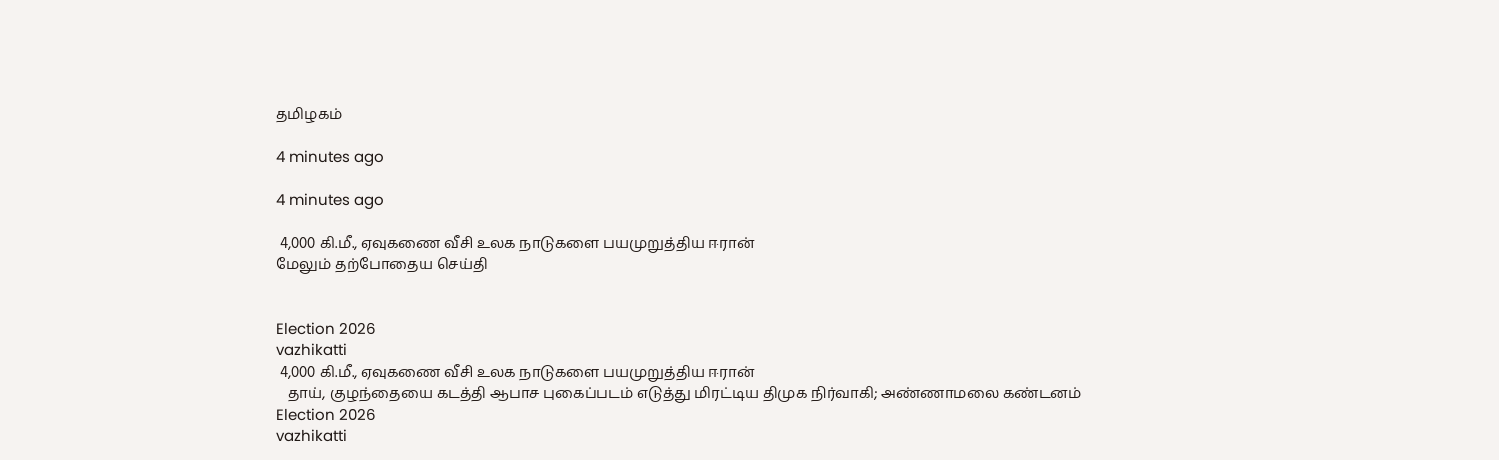தமிழகம்

4 minutes ago

4 minutes ago

 4,000 கி.மீ., ஏவுகணை வீசி உலக நாடுகளை பயமுறுத்திய ஈரான்
மேலும் தற்போதைய செய்தி


Election 2026
vazhikatti
 4,000 கி.மீ., ஏவுகணை வீசி உலக நாடுகளை பயமுறுத்திய ஈரான்
   தாய், குழந்தையை கடத்தி ஆபாச புகைப்படம் எடுத்து மிரட்டிய திமுக நிர்வாகி; அண்ணாமலை கண்டனம்
Election 2026
vazhikatti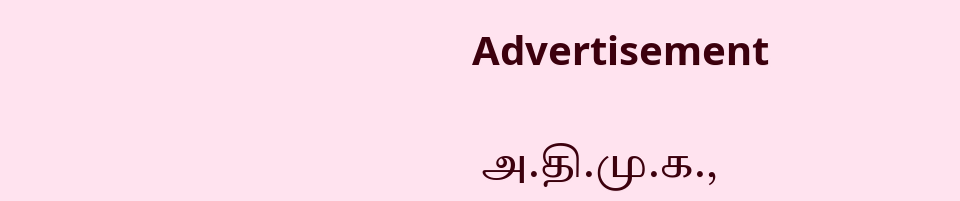Advertisement

 அ.தி.மு.க.,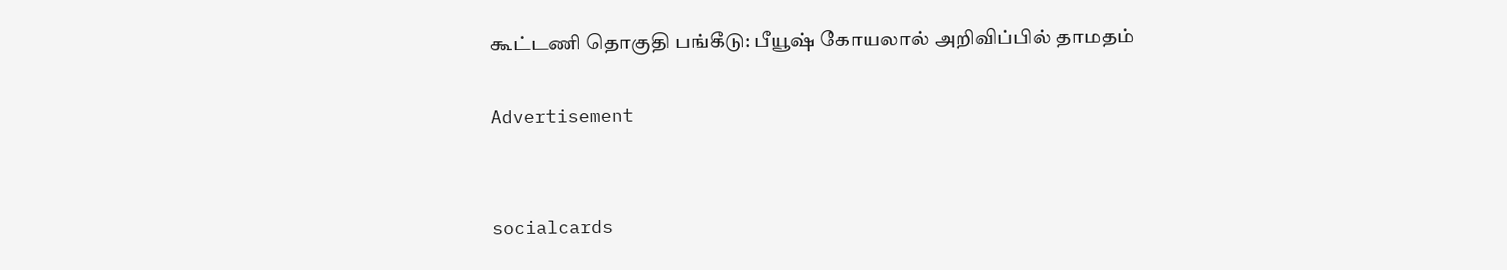கூட்டணி தொகுதி பங்கீடு: பீயூஷ் கோயலால் அறிவிப்பில் தாமதம்

Advertisement


socialcards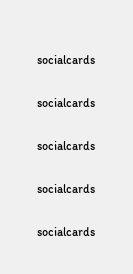socialcards

socialcards

socialcards

socialcards

socialcards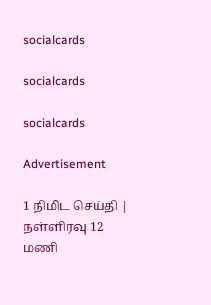socialcards

socialcards

socialcards

Advertisement

1 நிமிட செய்தி | நள்ளிரவு 12 மணி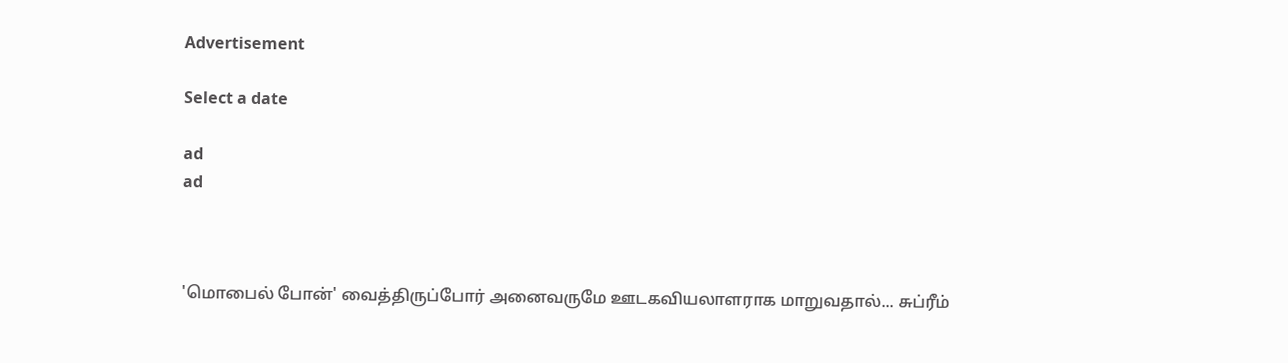Advertisement

Select a date

ad
ad



'மொபைல் போன்' வைத்திருப்போர் அனைவருமே ஊடகவியலாளராக மாறுவதால்... சுப்ரீம்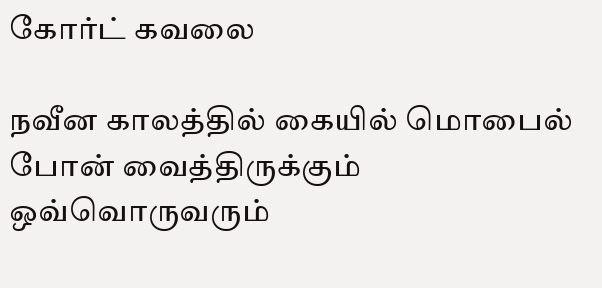கோர்ட் கவலை

நவீன காலத்தில் கையில் மொபைல் போன் வைத்திருக்கும் ஒவ்வொருவரும்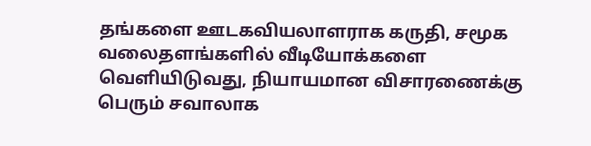தங்களை ஊடகவியலாளராக கருதி, சமூக வலைதளங்களில் வீடியோக்களை வெளியிடுவது, நியாயமான விசாரணைக்கு பெரும் சவாலாக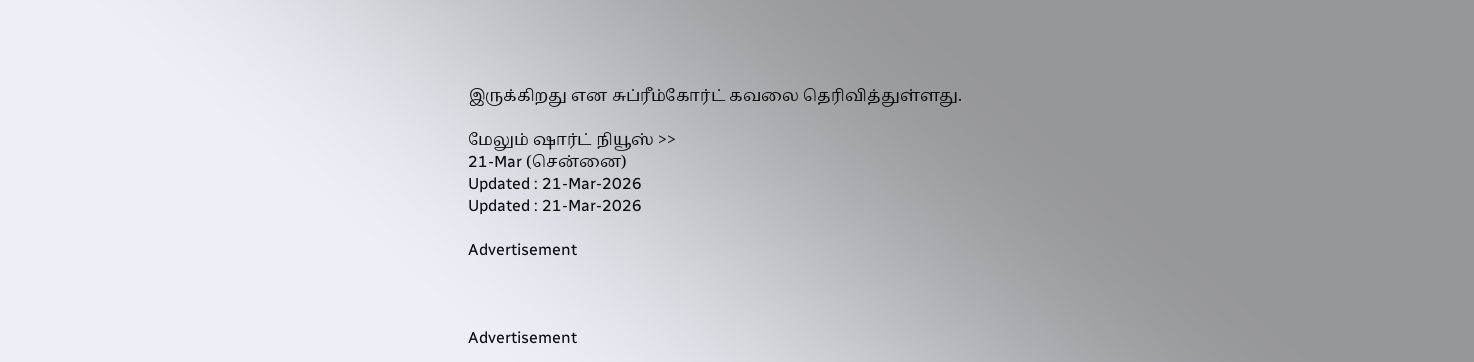இருக்கிறது என சுப்ரீம்கோர்ட் கவலை தெரிவித்துள்ளது.

மேலும் ஷார்ட் நியூஸ் >>
21-Mar (சென்னை)
Updated : 21-Mar-2026
Updated : 21-Mar-2026

Advertisement



Advertisement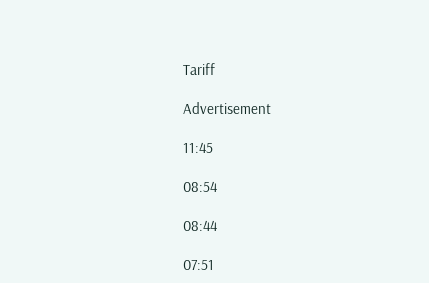Tariff

Advertisement

11:45

08:54

08:44

07:51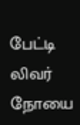பேட்டி லிவர் நோயை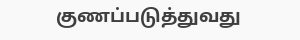குணப்படுத்துவது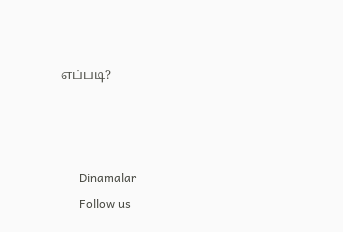எப்படி?



      Dinamalar
      Follow us